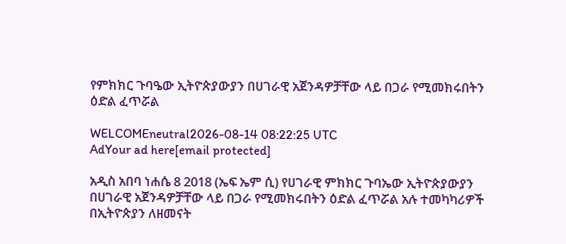የምክክር ጉባዔው ኢትዮጵያውያን በሀገራዊ አጀንዳዎቻቸው ላይ በጋራ የሚመክሩበትን ዕድል ፈጥሯል

WELCOMEneutral2026-08-14 08:22:25 UTC
AdYour ad here[email protected]

አዲስ አበባ ነሐሴ 8 2018 (ኤፍ ኤም ሲ) የሀገራዊ ምክክር ጉባኤው ኢትዮጵያውያን በሀገራዊ አጀንዳዎቻቸው ላይ በጋራ የሚመክሩበትን ዕድል ፈጥሯል አሉ ተመካካሪዎች በኢትዮጵያን ለዘመናት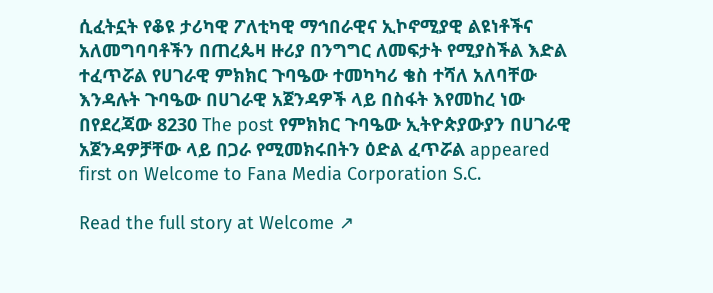ሲፈትኗት የቆዩ ታሪካዊ ፖለቲካዊ ማኅበራዊና ኢኮኖሚያዊ ልዩነቶችና አለመግባባቶችን በጠረጴዛ ዙሪያ በንግግር ለመፍታት የሚያስችል እድል ተፈጥሯል የሀገራዊ ምክክር ጉባዔው ተመካካሪ ቄስ ተሻለ አለባቸው እንዳሉት ጉባዔው በሀገራዊ አጀንዳዎች ላይ በስፋት እየመከረ ነው በየደረጃው 8230 The post የምክክር ጉባዔው ኢትዮጵያውያን በሀገራዊ አጀንዳዎቻቸው ላይ በጋራ የሚመክሩበትን ዕድል ፈጥሯል appeared first on Welcome to Fana Media Corporation S.C.

Read the full story at Welcome ↗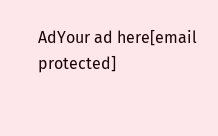AdYour ad here[email protected]